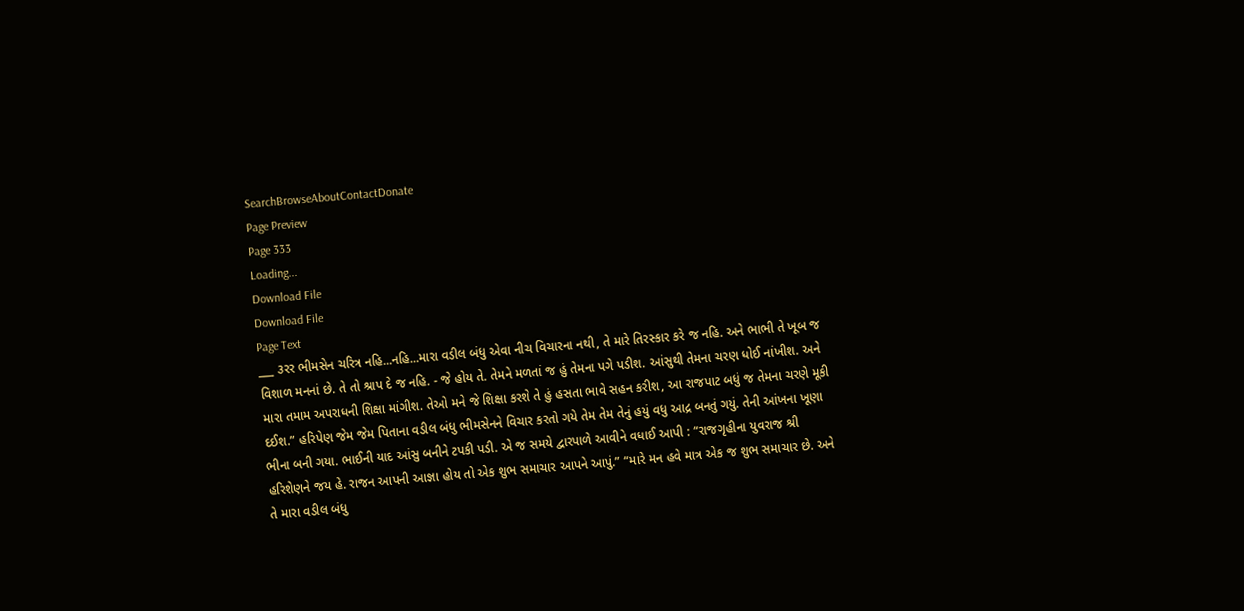SearchBrowseAboutContactDonate
Page Preview
Page 333
Loading...
Download File
Download File
Page Text
___ ૩રર ભીમસેન ચરિત્ર નહિ...નહિ...મારા વડીલ બંધુ એવા નીચ વિચારના નથી, તે મારે તિરસ્કાર કરે જ નહિ. અને ભાભી તે ખૂબ જ વિશાળ મનનાં છે. તે તો શ્રાપ દે જ નહિ. - જે હોય તે. તેમને મળતાં જ હું તેમના પગે પડીશ. આંસુથી તેમના ચરણ ધોઈ નાંખીશ. અને મારા તમામ અપરાધની શિક્ષા માંગીશ. તેઓ મને જે શિક્ષા કરશે તે હું હસતા ભાવે સહન કરીશ, આ રાજપાટ બધું જ તેમના ચરણે મૂકી દઈશ.” હરિપેણ જેમ જેમ પિતાના વડીલ બંધુ ભીમસેનને વિચાર કરતો ગયે તેમ તેમ તેનું હયું વધુ આદ્ર બનતું ગયું. તેની આંખના ખૂણા ભીના બની ગયા. ભાઈની યાદ આંસુ બનીને ટપકી પડી. એ જ સમયે દ્વારપાળે આવીને વધાઈ આપી : “રાજગૃહીના યુવરાજ શ્રી હરિશેણને જય હે. રાજન આપની આજ્ઞા હોય તો એક શુભ સમાચાર આપને આપું.” “મારે મન હવે માત્ર એક જ શુભ સમાચાર છે. અને તે મારા વડીલ બંધુ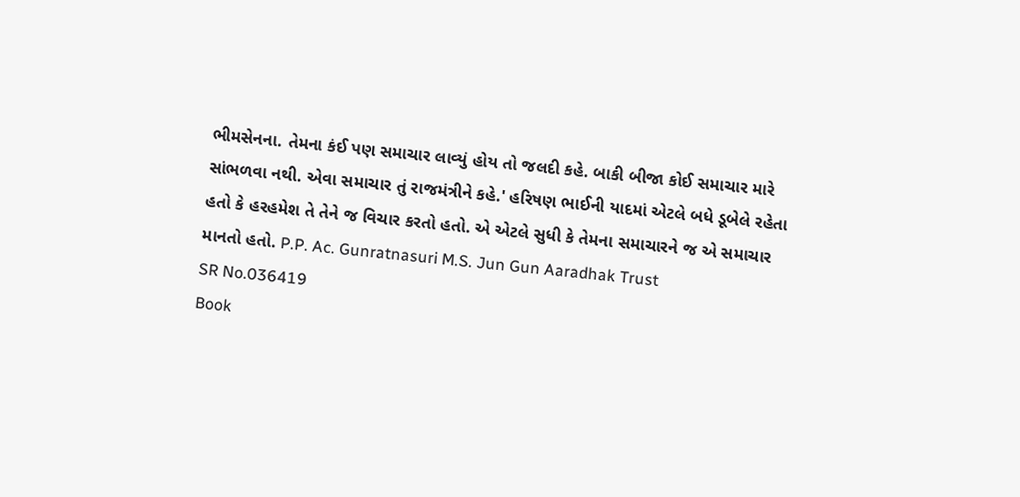ભીમસેનના. તેમના કંઈ પણ સમાચાર લાવ્યું હોય તો જલદી કહે. બાકી બીજા કોઈ સમાચાર મારે સાંભળવા નથી. એવા સમાચાર તું રાજમંત્રીને કહે.' હરિષણ ભાઈની યાદમાં એટલે બધે ડૂબેલે રહેતા હતો કે હરહમેશ તે તેને જ વિચાર કરતો હતો. એ એટલે સુધી કે તેમના સમાચારને જ એ સમાચાર માનતો હતો. P.P. Ac. Gunratnasuri M.S. Jun Gun Aaradhak Trust
SR No.036419
Book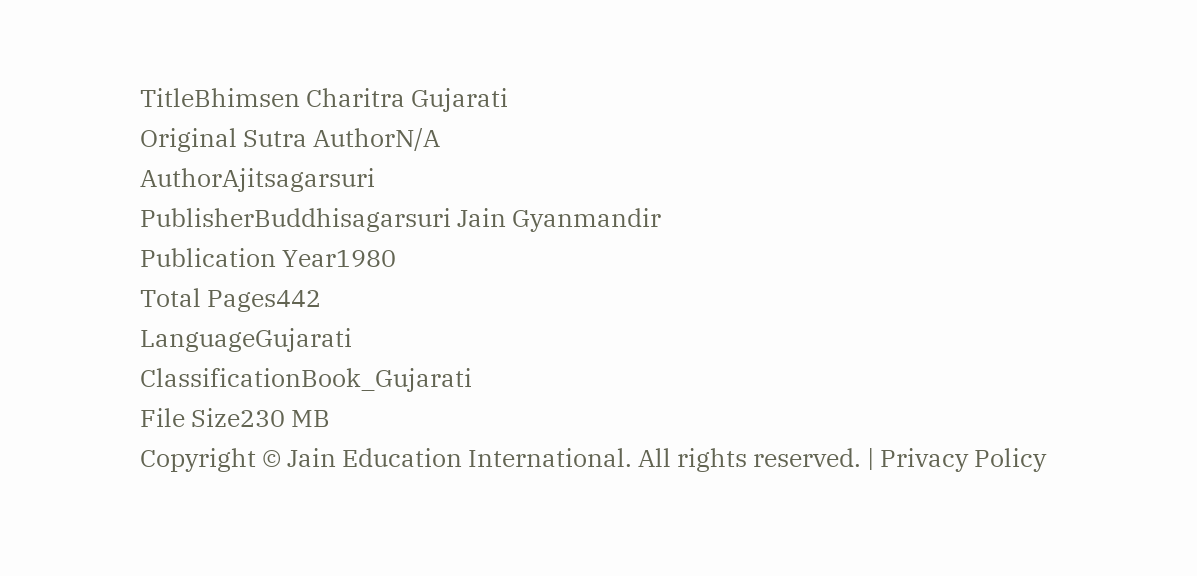TitleBhimsen Charitra Gujarati
Original Sutra AuthorN/A
AuthorAjitsagarsuri
PublisherBuddhisagarsuri Jain Gyanmandir
Publication Year1980
Total Pages442
LanguageGujarati
ClassificationBook_Gujarati
File Size230 MB
Copyright © Jain Education International. All rights reserved. | Privacy Policy